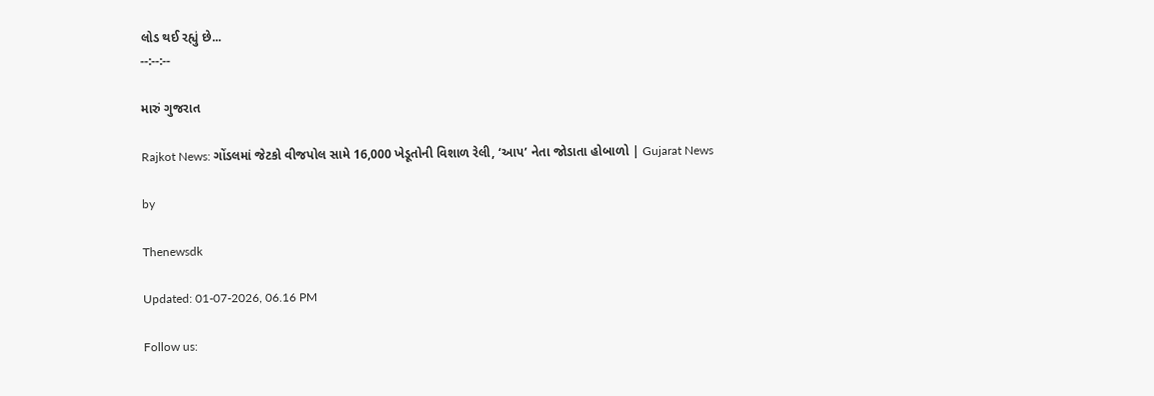લોડ થઈ રહ્યું છે...
--:--:--

મારું ગુજરાત

Rajkot News: ગોંડલમાં જેટકો વીજપોલ સામે 16,000 ખેડૂતોની વિશાળ રેલી, ‘આપ’ નેતા જોડાતા હોબાળો | Gujarat News

by

Thenewsdk

Updated: 01-07-2026, 06.16 PM

Follow us: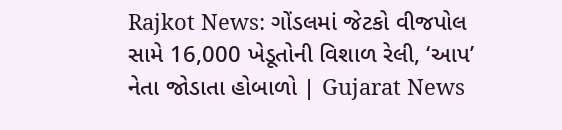Rajkot News: ગોંડલમાં જેટકો વીજપોલ સામે 16,000 ખેડૂતોની વિશાળ રેલી, ‘આપ’ નેતા જોડાતા હોબાળો | Gujarat News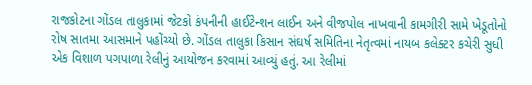રાજકોટના ગોંડલ તાલુકામાં જેટકો કંપનીની હાઈટેન્શન લાઈન અને વીજપોલ નાખવાની કામગીરી સામે ખેડૂતોનો રોષ સાતમા આસમાને પહોંચ્યો છે. ગોંડલ તાલુકા કિસાન સંઘર્ષ સમિતિના નેતૃત્વમાં નાયબ કલેક્ટર કચેરી સુધી એક વિશાળ પગપાળા રેલીનું આયોજન કરવામાં આવ્યું હતું. આ રેલીમાં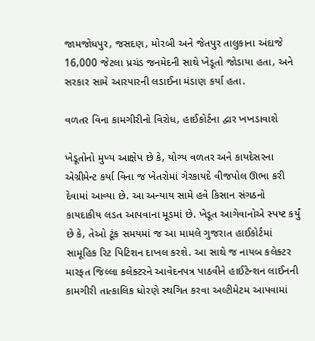જામજોધપુર, જસદણ, મોરબી અને જેતપુર તાલુકાના અંદાજે 16,000 જેટલા પ્રચંડ જનમેદની સાથે ખેડૂતો જોડાયા હતા, અને સરકાર સામે આરપારની લડાઈના મંડાણ કર્યા હતા.

વળતર વિના કામગીરીનો વિરોધ, હાઈકોર્ટના દ્વાર ખખડાવાશે

ખેડૂતોનો મુખ્ય આક્ષેપ છે કે, યોગ્ય વળતર અને કાયદેસરના એગ્રીમેન્ટ કર્યા વિના જ ખેતરોમાં ગેરકાયદે વીજપોલ ઊભા કરી દેવામાં આવ્યા છે. આ અન્યાય સામે હવે કિસાન સંગઠનો કાયદાકીય લડત આપવાના મૂડમાં છે. ખેડૂત આગેવાનોએ સ્પષ્ટ કર્યું છે કે, તેઓ ટૂંક સમયમાં જ આ મામલે ગુજરાત હાઈકોર્ટમાં સામૂહિક રિટ પિટિશન દાખલ કરશે. આ સાથે જ નાયબ કલેક્ટર મારફત જિલ્લા કલેક્ટરને આવેદનપત્ર પાઠવીને હાઈટેન્શન લાઈનની કામગીરી તાત્કાલિક ધોરણે સ્થગિત કરવા અલ્ટીમેટમ આપવામાં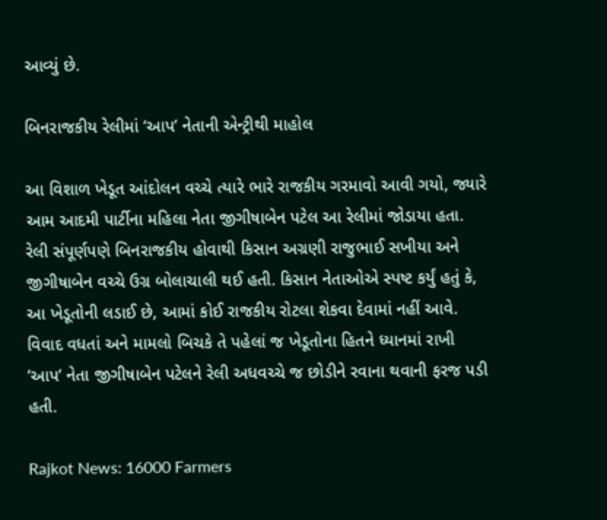આવ્યું છે.

બિનરાજકીય રેલીમાં ‘આપ’ નેતાની એન્ટ્રીથી માહોલ

આ વિશાળ ખેડૂત આંદોલન વચ્ચે ત્યારે ભારે રાજકીય ગરમાવો આવી ગયો, જ્યારે આમ આદમી પાર્ટીના મહિલા નેતા જીગીષાબેન પટેલ આ રેલીમાં જોડાયા હતા. રેલી સંપૂર્ણપણે બિનરાજકીય હોવાથી કિસાન અગ્રણી રાજુભાઈ સખીયા અને જીગીષાબેન વચ્ચે ઉગ્ર બોલાચાલી થઈ હતી. કિસાન નેતાઓએ સ્પષ્ટ કર્યું હતું કે, આ ખેડૂતોની લડાઈ છે, આમાં કોઈ રાજકીય રોટલા શેકવા દેવામાં નહીં આવે. વિવાદ વધતાં અને મામલો બિચકે તે પહેલાં જ ખેડૂતોના હિતને ધ્યાનમાં રાખી ‘આપ’ નેતા જીગીષાબેન પટેલને રેલી અધવચ્ચે જ છોડીને રવાના થવાની ફરજ પડી હતી.

Rajkot News: 16000 Farmers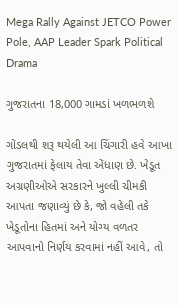Mega Rally Against JETCO Power Pole, AAP Leader Spark Political Drama

ગુજરાતના 18,000 ગામડાં ખળભળશે

ગોંડલથી શરૂ થયેલી આ ચિંગારી હવે આખા ગુજરાતમાં ફેલાય તેવા એંધાણ છે. ખેડૂત અગ્રણીઓએ સરકારને ખુલ્લી ચીમકી આપતા જણાવ્યું છે કે, જો વહેલી તકે ખેડૂતોના હિતમાં અને યોગ્ય વળતર આપવાનો નિર્ણય કરવામાં નહીં આવે, તો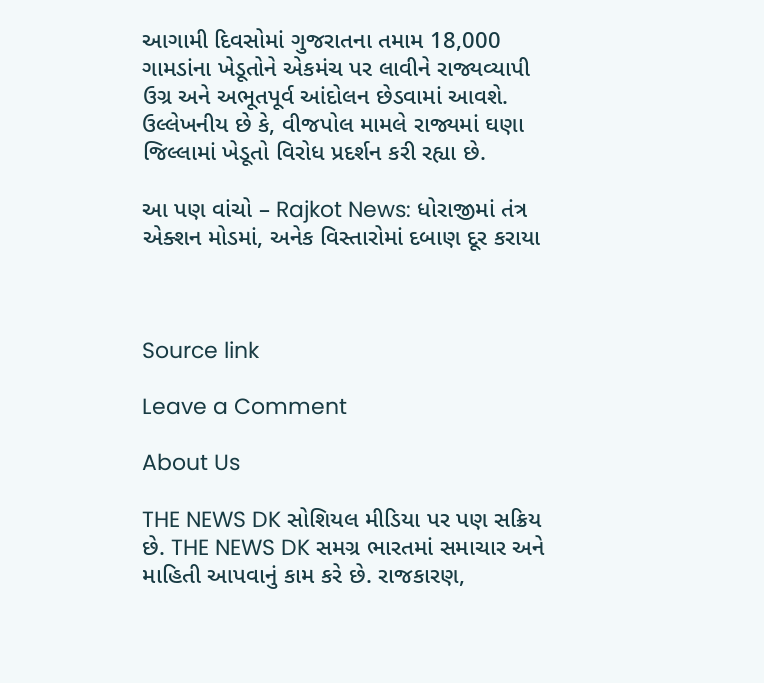આગામી દિવસોમાં ગુજરાતના તમામ 18,000 ગામડાંના ખેડૂતોને એકમંચ પર લાવીને રાજ્યવ્યાપી ઉગ્ર અને અભૂતપૂર્વ આંદોલન છેડવામાં આવશે. ઉલ્લેખનીય છે કે, વીજપોલ મામલે રાજ્યમાં ઘણા જિલ્લામાં ખેડૂતો વિરોધ પ્રદર્શન કરી રહ્યા છે.

આ પણ વાંચો – Rajkot News: ધોરાજીમાં તંત્ર એક્શન મોડમાં, અનેક વિસ્તારોમાં દબાણ દૂર કરાયા



Source link

Leave a Comment

About Us

THE NEWS DK સોશિયલ મીડિયા પર પણ સક્રિય છે. THE NEWS DK સમગ્ર ભારતમાં સમાચાર અને માહિતી આપવાનું કામ કરે છે. રાજકારણ,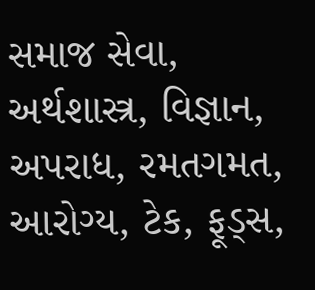સમાજ સેવા, અર્થશાસ્ત્ર, વિજ્ઞાન, અપરાધ, રમતગમત, આરોગ્ય, ટેક, ફૂડ્સ,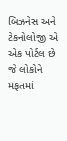બિઝનેસ અને ટેકનોલોજી એ એક પોર્ટલ છે જે લોકોને મફતમાં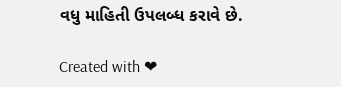વધુ માહિતી ઉપલબ્ધ કરાવે છે.

Created with ❤